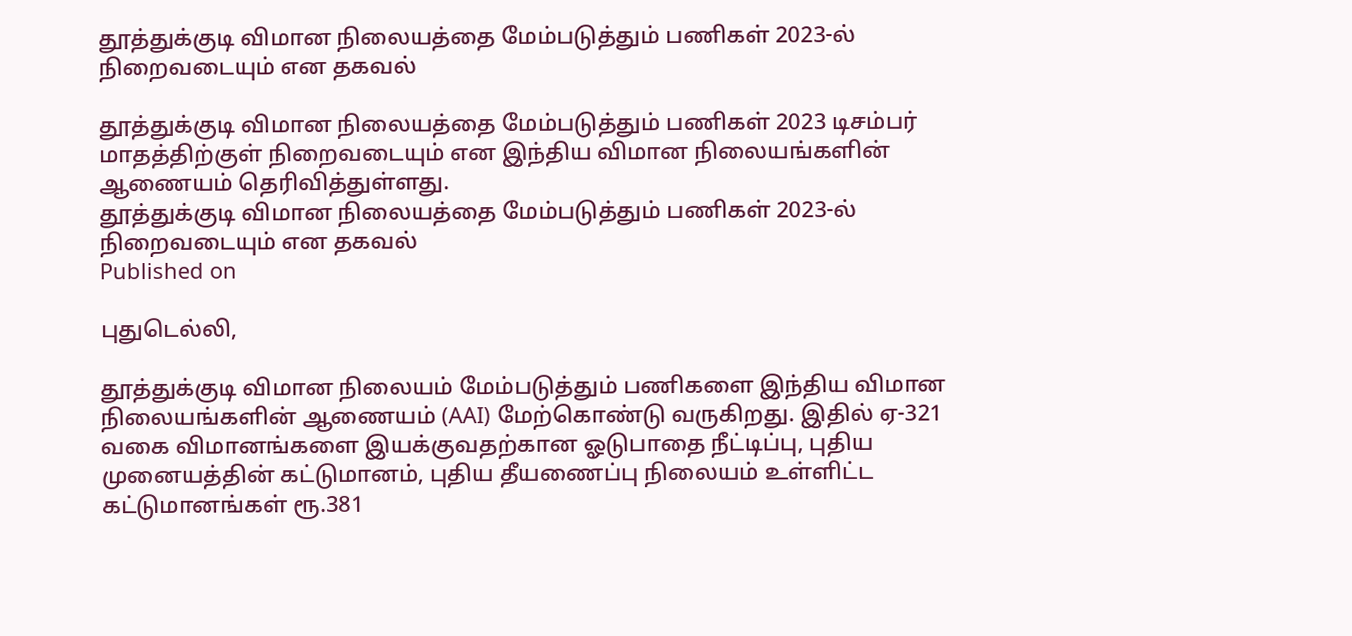தூத்துக்குடி விமான நிலையத்தை மேம்படுத்தும் பணிகள் 2023-ல் நிறைவடையும் என தகவல்

தூத்துக்குடி விமான நிலையத்தை மேம்படுத்தும் பணிகள் 2023 டிசம்பர் மாதத்திற்குள் நிறைவடையும் என இந்திய விமான நிலையங்களின் ஆணையம் தெரிவித்துள்ளது.
தூத்துக்குடி விமான நிலையத்தை மேம்படுத்தும் பணிகள் 2023-ல் நிறைவடையும் என தகவல்
Published on

புதுடெல்லி,

தூத்துக்குடி விமான நிலையம் மேம்படுத்தும் பணிகளை இந்திய விமான நிலையங்களின் ஆணையம் (AAI) மேற்கொண்டு வருகிறது. இதில் ஏ-321 வகை விமானங்களை இயக்குவதற்கான ஓடுபாதை நீட்டிப்பு, புதிய முனையத்தின் கட்டுமானம், புதிய தீயணைப்பு நிலையம் உள்ளிட்ட கட்டுமானங்கள் ரூ.381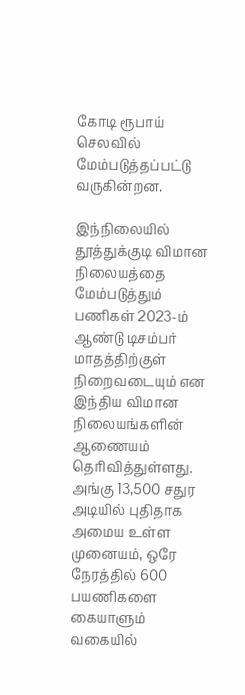கோடி ரூபாய் செலவில் மேம்படுத்தப்பட்டு வருகின்றன.

இந்நிலையில் தூத்துக்குடி விமான நிலையத்தை மேம்படுத்தும் பணிகள் 2023-ம் ஆண்டு டிசம்பர் மாதத்திற்குள் நிறைவடையும் என இந்திய விமான நிலையங்களின் ஆணையம் தெரிவித்துள்ளது. அங்கு 13,500 சதுர அடியில் புதிதாக அமைய உள்ள முனையம், ஒரே நேரத்தில் 600 பயணிகளை கையாளும் வகையில்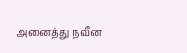அனைத்து நவீன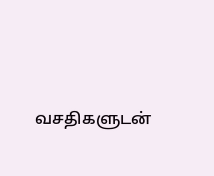வசதிகளுடன்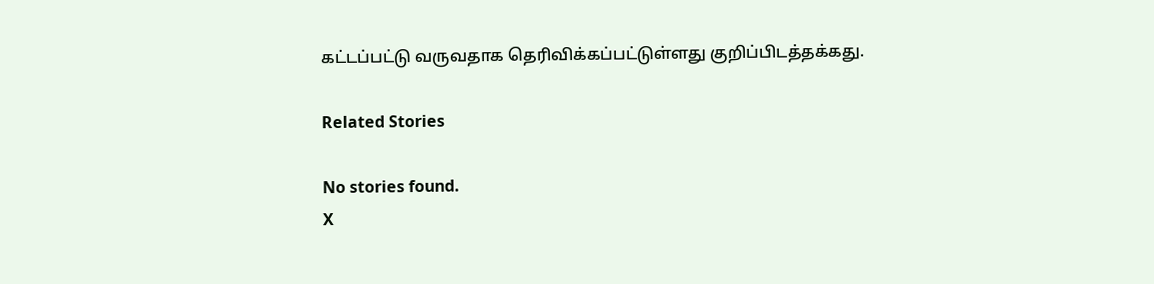கட்டப்பட்டு வருவதாக தெரிவிக்கப்பட்டுள்ளது குறிப்பிடத்தக்கது.

Related Stories

No stories found.
X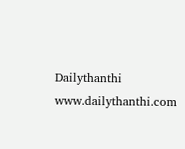Dailythanthi
www.dailythanthi.com